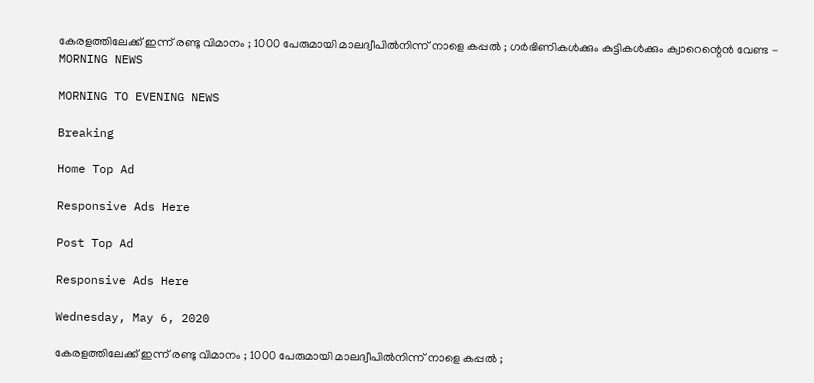കേരളത്തിലേക്ക് ഇന്ന് രണ്ടു വിമാനം ; 1000 പേരുമായി മാലദ്വീപില്‍നിന്ന് നാളെ കപ്പല്‍ ; ഗര്‍ഭിണികള്‍ക്കും കുട്ടികള്‍ക്കും ക്വാറെന്റെന്‍ വേണ്ട - MORNING NEWS

MORNING TO EVENING NEWS

Breaking

Home Top Ad

Responsive Ads Here

Post Top Ad

Responsive Ads Here

Wednesday, May 6, 2020

കേരളത്തിലേക്ക് ഇന്ന് രണ്ടു വിമാനം ; 1000 പേരുമായി മാലദ്വീപില്‍നിന്ന് നാളെ കപ്പല്‍ ;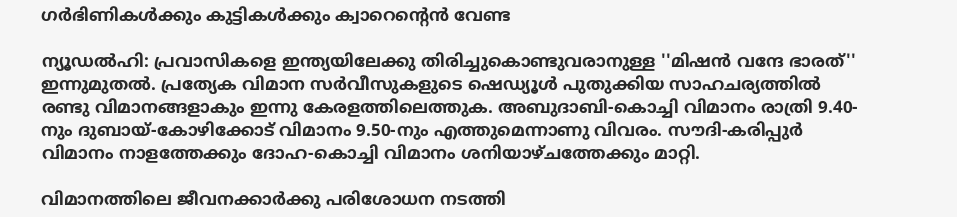ഗര്‍ഭിണികള്‍ക്കും കുട്ടികള്‍ക്കും ക്വാറെന്റെന്‍ വേണ്ട

ന്യൂഡല്‍ഹി: പ്രവാസികളെ ഇന്ത്യയിലേക്കു തിരിച്ചുകൊണ്ടുവരാനുള്ള ''മിഷന്‍ വന്ദേ ഭാരത്'' ഇന്നുമുതല്‍. പ്രത്യേക വിമാന സര്‍വീസുകളുടെ ഷെഡ്യൂള്‍ പുതുക്കിയ സാഹചര്യത്തില്‍ രണ്ടു വിമാനങ്ങളാകും ഇന്നു കേരളത്തിലെത്തുക. അബുദാബി-കൊച്ചി വിമാനം രാത്രി 9.40-നും ദുബായ്-കോഴിക്കോട് വിമാനം 9.50-നും എത്തുമെന്നാണു വിവരം. സൗദി-കരിപ്പുര്‍ വിമാനം നാളത്തേക്കും ദോഹ-കൊച്ചി വിമാനം ശനിയാഴ്ചത്തേക്കും മാറ്റി.

വിമാനത്തിലെ ജീവനക്കാര്‍ക്കു പരിശോധന നടത്തി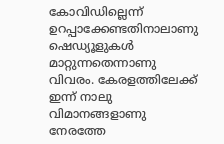കോവിഡില്ലെന്ന് ഉറപ്പാക്കേണ്ടതിനാലാണു ഷെഡ്യൂളുകള്‍ മാറ്റുന്നതെന്നാണു വിവരം. കേരളത്തിലേക്ക് ഇന്ന് നാലു വിമാനങ്ങളാണു നേരത്തേ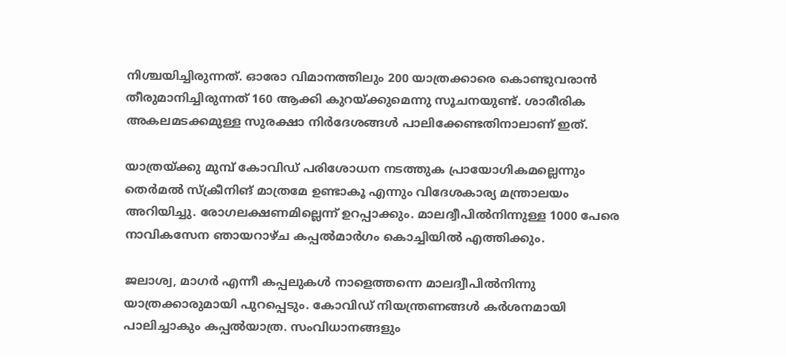നിശ്ചയിച്ചിരുന്നത്. ഓരോ വിമാനത്തിലും 200 യാത്രക്കാരെ കൊണ്ടുവരാന്‍ തീരുമാനിച്ചിരുന്നത് 160 ആക്കി കുറയ്ക്കുമെന്നു സൂചനയുണ്ട്. ശാരീരിക അകലമടക്കമുള്ള സുരക്ഷാ നിര്‍ദേശങ്ങള്‍ പാലിക്കേണ്ടതിനാലാണ് ഇത്.

യാത്രയ്ക്കു മുമ്പ് കോവിഡ് പരിശോധന നടത്തുക പ്രായോഗികമല്ലെന്നും തെര്‍മല്‍ സ്‌ക്രീനിങ് മാത്രമേ ഉണ്ടാകൂ എന്നും വിദേശകാര്യ മന്ത്രാലയം അറിയിച്ചു. രോഗലക്ഷണമില്ലെന്ന് ഉറപ്പാക്കും. മാലദ്വീപില്‍നിന്നുള്ള 1000 പേരെ നാവികസേന ഞായറാഴ്ച കപ്പല്‍മാര്‍ഗം കൊച്ചിയില്‍ എത്തിക്കും.

ജലാശ്വ, മാഗര്‍ എന്നീ കപ്പലുകള്‍ നാളെത്തന്നെ മാലദ്വീപില്‍നിന്നു യാത്രക്കാരുമായി പുറപ്പെടും. കോവിഡ് നിയന്ത്രണങ്ങള്‍ കര്‍ശനമായി പാലിച്ചാകും കപ്പല്‍യാത്ര. സംവിധാനങ്ങളും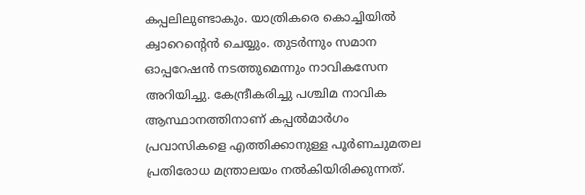കപ്പലിലുണ്ടാകും. യാത്രികരെ കൊച്ചിയില്‍ ക്വാറെന്റെന്‍ ചെയ്യും. തുടര്‍ന്നും സമാന ഓപ്പറേഷന്‍ നടത്തുമെന്നും നാവികസേന അറിയിച്ചു. കേന്ദ്രീകരിച്ചു പശ്ചിമ നാവിക ആസ്ഥാനത്തിനാണ് കപ്പല്‍മാര്‍ഗം പ്രവാസികളെ എത്തിക്കാനുള്ള പൂര്‍ണചുമതല പ്രതിരോധ മന്ത്രാലയം നല്‍കിയിരിക്കുന്നത്.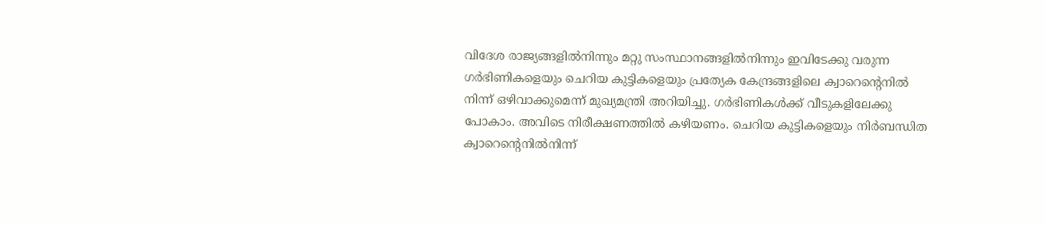വിദേശ രാജ്യങ്ങളില്‍നിന്നും മറ്റു സംസ്ഥാനങ്ങളില്‍നിന്നും ഇവിടേക്കു വരുന്ന ഗര്‍ഭിണികളെയും ചെറിയ കുട്ടികളെയും പ്രത്യേക കേന്ദ്രങ്ങളിലെ ക്വാറെന്റെനില്‍ നിന്ന് ഒഴിവാക്കുമെന്ന് മുഖ്യമന്ത്രി അറിയിച്ചു. ഗര്‍ഭിണികള്‍ക്ക് വീടുകളിലേക്കു പോകാം. അവിടെ നിരീക്ഷണത്തില്‍ കഴിയണം. ചെറിയ കുട്ടികളെയും നിര്‍ബന്ധിത ക്വാറെന്റെനില്‍നിന്ന്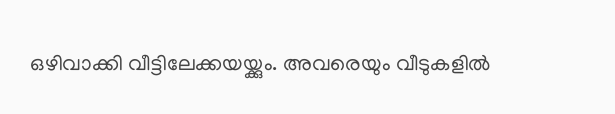ഒഴിവാക്കി വീട്ടിലേക്കയയ്ക്കും. അവരെയും വീടുകളില്‍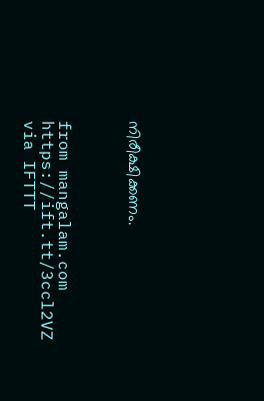നിരീക്ഷിക്കണം.



from mangalam.com https://ift.tt/3ccl2VZ
via IFTTT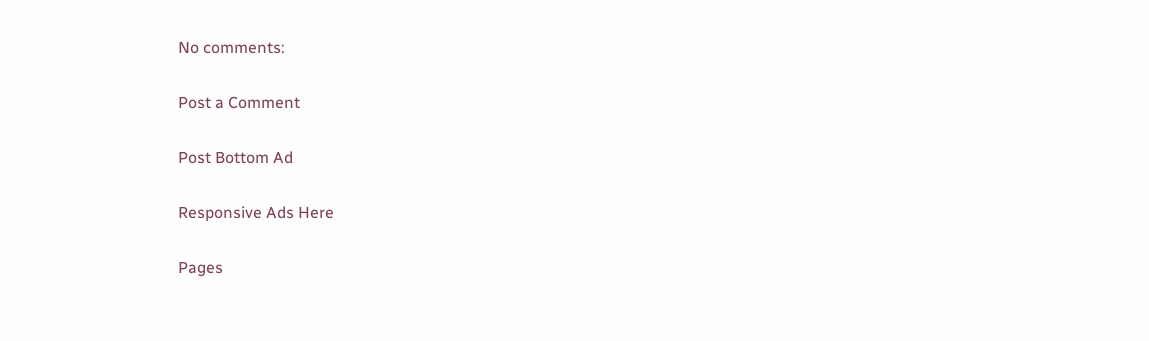No comments:

Post a Comment

Post Bottom Ad

Responsive Ads Here

Pages